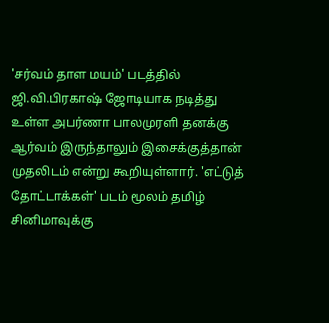'சர்வம் தாள மயம்' படத்தில் ஜி.வி.பிரகாஷ் ஜோடியாக நடித்து உள்ள அபர்ணா பாலமுரளி தனக்கு ஆர்வம் இருந்தாலும் இசைக்குத்தான் முதலிடம் என்று கூறியுள்ளார். 'எட்டுத் தோட்டாக்கள்' படம் மூலம் தமிழ் சினிமாவுக்கு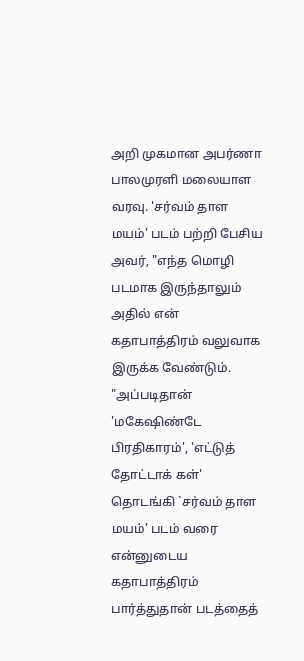அறி முகமான அபர்ணா பாலமுரளி மலையாள வரவு. 'சர்வம் தாள மயம்' படம் பற்றி பேசிய அவர், "எந்த மொழி படமாக இருந்தாலும் அதில் என் கதாபாத்திரம் வலுவாக இருக்க வேண்டும். "அப்படிதான் 'மகேஷிண்டே பிரதிகாரம்', 'எட்டுத் தோட்டாக் கள்' தொடங்கி `சர்வம் தாள மயம்' படம் வரை என்னுடைய கதாபாத்திரம் பார்த்துதான் படத்தைத்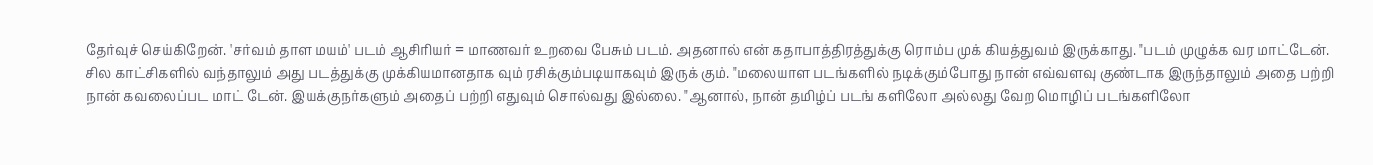தேர்வுச் செய்கிறேன். 'சர்வம் தாள மயம்' படம் ஆசிரியர் = மாணவர் உறவை பேசும் படம். அதனால் என் கதாபாத்திரத்துக்கு ரொம்ப முக் கியத்துவம் இருக்காது. "படம் முழுக்க வர மாட்டேன். சில காட்சிகளில் வந்தாலும் அது படத்துக்கு முக்கியமானதாக வும் ரசிக்கும்படியாகவும் இருக் கும். "மலையாள படங்களில் நடிக்கும்போது நான் எவ்வளவு குண்டாக இருந்தாலும் அதை பற்றி நான் கவலைப்பட மாட் டேன். இயக்குநர்களும் அதைப் பற்றி எதுவும் சொல்வது இல்லை. "ஆனால், நான் தமிழ்ப் படங் களிலோ அல்லது வேற மொழிப் படங்களிலோ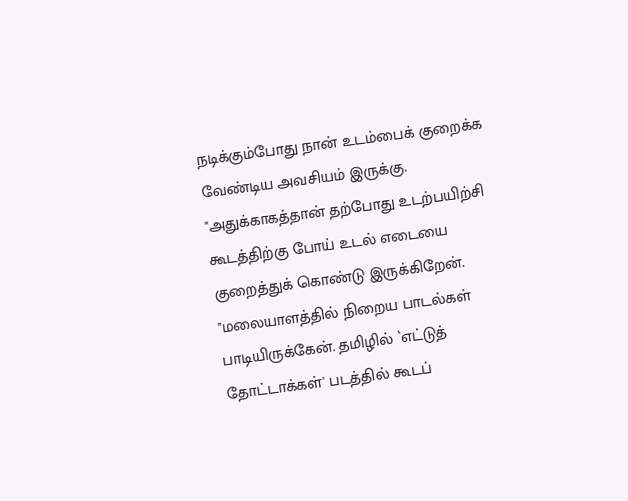நடிக்கும்போது நான் உடம்பைக் குறைக்க வேண்டிய அவசியம் இருக்கு. "அதுக்காகத்தான் தற்போது உடற்பயிற்சி கூடத்திற்கு போய் உடல் எடையை குறைத்துக் கொண்டு இருக்கிறேன். "மலையாளத்தில் நிறைய பாடல்கள் பாடியிருக்கேன். தமிழில் `எட்டுத் தோட்டாக்கள்' படத்தில் கூடப்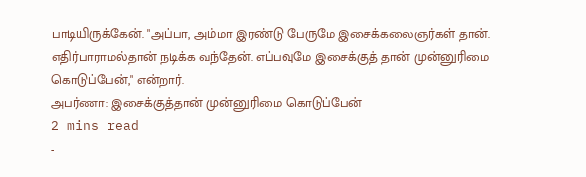பாடியிருக்கேன். "அப்பா, அம்மா இரண்டு பேருமே இசைக்கலைஞர்கள் தான். எதிர்பாராமல்தான் நடிக்க வந்தேன். எப்பவுமே இசைக்குத் தான் முன்னுரிமை கொடுப்பேன்," என்றார்.
அபர்ணா: இசைக்குத்தான் முன்னுரிமை கொடுப்பேன்
2 mins read
-